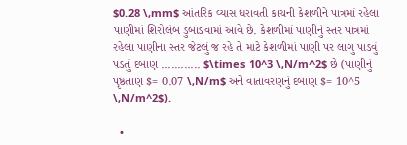$0.28 \,mm$ આંતરિક વ્યાસ ધરાવતી કાચની કેશળીને પાત્રમાં રહેલા પાણીમાં શિરોલંબ ડુબાડવામાં આવે છે. કેશળીમાં પાણીનું સ્તર પાત્રમાં રહેલા પાણીના સ્તર જેટલું જ રહે તે માટે કેશળીમાં પાણી પર લાગુ પાડવું પડતું દબાણ ............ $\times 10^3 \,N/m^2$ છે (પાણીનું પૃષ્ઠતાણ $= 0.07 \,N/m$ અને વાતાવરણનું દબાણ $= 10^5 \,N/m^2$).

  •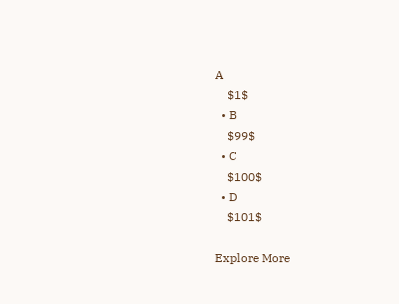A
    $1$
  • B
    $99$
  • C
    $100$
  • D
    $101$

Explore More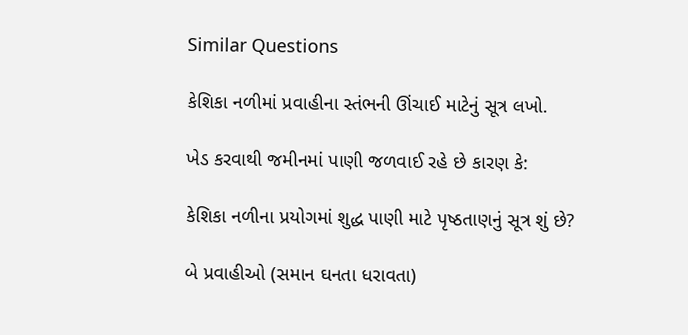Similar Questions

કેશિકા નળીમાં પ્રવાહીના સ્તંભની ઊંચાઈ માટેનું સૂત્ર લખો.

ખેડ કરવાથી જમીનમાં પાણી જળવાઈ રહે છે કારણ કે:

કેશિકા નળીના પ્રયોગમાં શુદ્ધ પાણી માટે પૃષ્ઠતાણનું સૂત્ર શું છે?

બે પ્રવાહીઓ (સમાન ઘનતા ધરાવતા)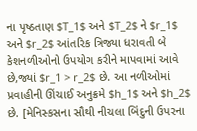ના પૃષ્ઠતાણ $T_1$ અને $T_2$ ને $r_1$ અને $r_2$ આંતરિક ત્રિજ્યા ધરાવતી બે કેશનળીઓનો ઉપયોગ કરીને માપવામાં આવે છે,જ્યાં $r_1 > r_2$ છે. આ નળીઓમાં પ્રવાહીની ઊંચાઈ અનુક્રમે $h_1$ અને $h_2$ છે. [મેનિસ્કસના સૌથી નીચલા બિંદુની ઉપરના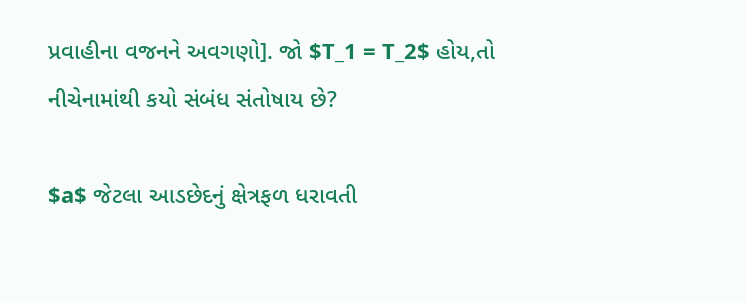પ્રવાહીના વજનને અવગણો]. જો $T_1 = T_2$ હોય,તો નીચેનામાંથી કયો સંબંધ સંતોષાય છે?

$a$ જેટલા આડછેદનું ક્ષેત્રફળ ધરાવતી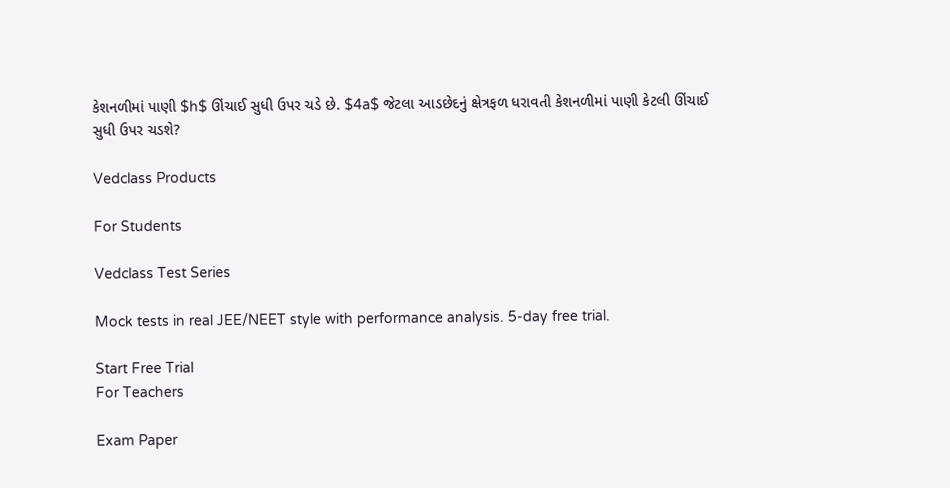કેશનળીમાં પાણી $h$ ઊંચાઈ સુધી ઉપર ચડે છે. $4a$ જેટલા આડછેદનું ક્ષેત્રફળ ધરાવતી કેશનળીમાં પાણી કેટલી ઊંચાઈ સુધી ઉપર ચડશે?

Vedclass Products

For Students

Vedclass Test Series

Mock tests in real JEE/NEET style with performance analysis. 5-day free trial.

Start Free Trial
For Teachers

Exam Paper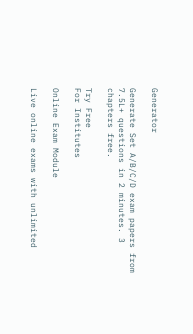Generator

Generate Set A/B/C/D exam papers from 7.5L+ questions in 2 minutes. 3 chapters free.

Try Free
For Institutes

Online Exam Module

Live online exams with unlimited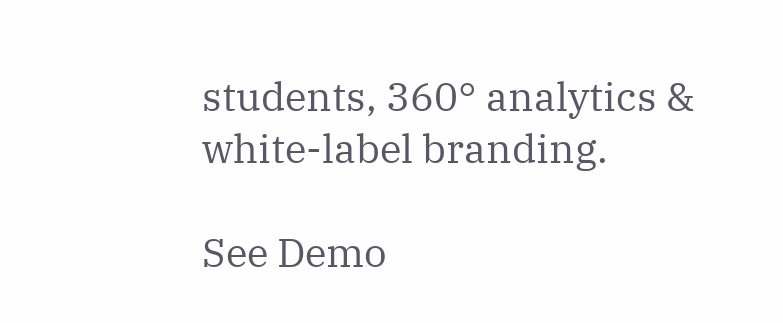students, 360° analytics & white-label branding.

See Demo